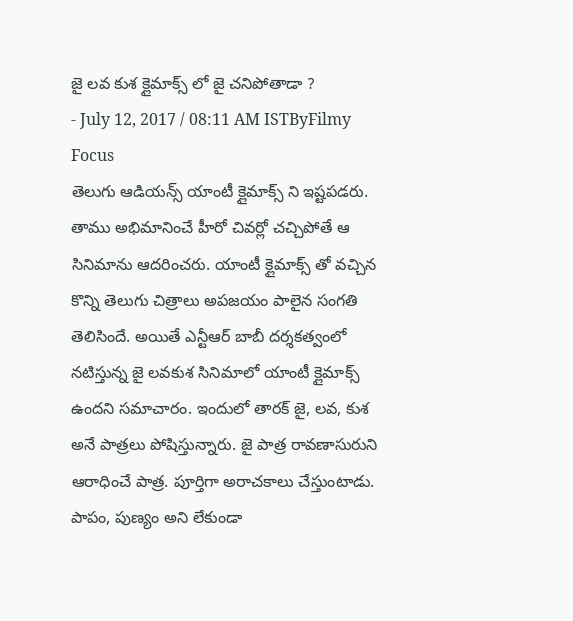జై లవ కుశ క్లైమాక్స్ లో జై చనిపోతాడా ?
- July 12, 2017 / 08:11 AM ISTByFilmy Focus
తెలుగు ఆడియన్స్ యాంటీ క్లైమాక్స్ ని ఇష్టపడరు. తాము అభిమానించే హీరో చివర్లో చచ్చిపోతే ఆ సినిమాను ఆదరించరు. యాంటీ క్లైమాక్స్ తో వచ్చిన కొన్ని తెలుగు చిత్రాలు అపజయం పాలైన సంగతి తెలిసిందే. అయితే ఎన్టీఆర్ బాబీ దర్శకత్వంలో నటిస్తున్న జై లవకుశ సినిమాలో యాంటీ క్లైమాక్స్ ఉందని సమాచారం. ఇందులో తారక్ జై, లవ, కుశ అనే పాత్రలు పోషిస్తున్నారు. జై పాత్ర రావణాసురుని ఆరాధించే పాత్ర. పూర్తిగా అరాచకాలు చేస్తుంటాడు. పాపం, పుణ్యం అని లేకుండా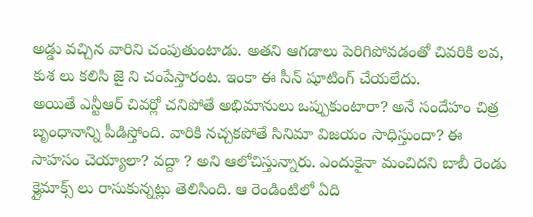అడ్డు వచ్చిన వారిని చంపుతుంటాడు. అతని ఆగడాలు పెరిగిపోవడంతో చివరికి లవ, కుశ లు కలిసి జై ని చంపేస్తారంట. ఇంకా ఈ సీన్ షూటింగ్ చేయలేదు.
అయితే ఎన్టీఆర్ చివర్లో చనిపోతే అభిమానులు ఒప్పుకుంటారా? అనే సందేహం చిత్ర బృంధానాన్ని పీడిస్తోంది. వారికి నచ్చకపోతే సినిమా విజయం సాధిస్తుందా? ఈ సాహసం చెయ్యాలా? వద్దా ? అని ఆలోచిస్తున్నారు. ఎందుకైనా మంచిదని బాబీ రెండు క్లైమాక్స్ లు రాసుకున్నట్లు తెలిసింది. ఆ రెండింటిలో ఏది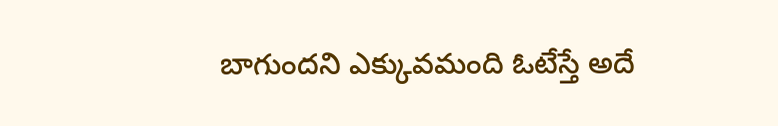బాగుందని ఎక్కువమంది ఓటేస్తే అదే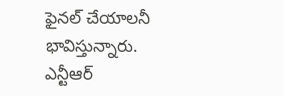ఫైనల్ చేయాలనీ భావిస్తున్నారు. ఎన్టీఆర్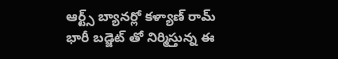ఆర్ట్స్ బ్యానర్లో కళ్యాణ్ రామ్ భారీ బడ్జెట్ తో నిర్మిస్తున్న ఈ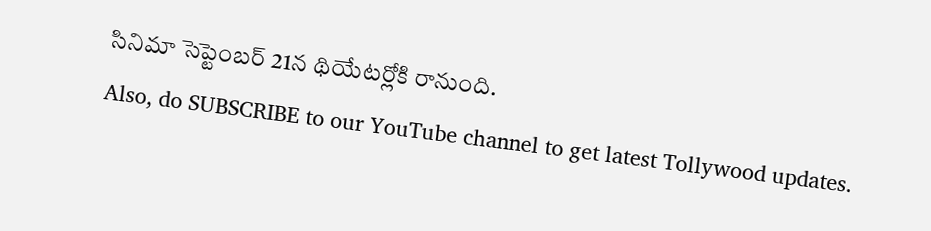సినిమా సెప్టెంబర్ 21న థియేటర్లోకి రానుంది.
Also, do SUBSCRIBE to our YouTube channel to get latest Tollywood updates.